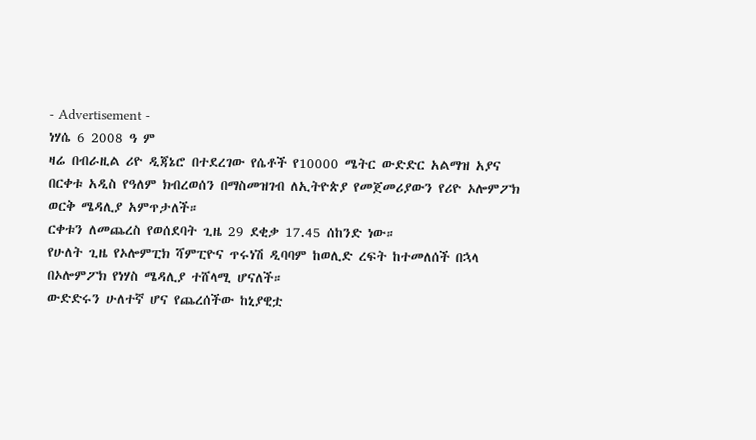- Advertisement -
ነሃሴ 6 2008 ዓ ም
ዛሬ በብራዚል ሪዮ ዲጃኔሮ በተደረገው የሴቶች የ10000 ሜትር ውድድር አልማዝ አያና በርቀቱ አዲስ የዓለም ክብረወሰን በማስመዝገብ ለኢትዮጵያ የመጀመሪያውን የሪዮ ኦሎምፖክ ወርቅ ሜዳሊያ አምጥታለች።
ርቀቱን ለመጨረስ የወሰደባት ጊዜ 29 ደቂቃ 17.45 ሰከንድ ነው።
የሁለት ጊዜ የኦሎምፒክ ሻምፒዮና ጥሩነሽ ዲባባም ከወሊድ ረፍት ከተመለሰች በኋላ በኦሎምፖክ የነሃስ ሜዳሊያ ተሸላሚ ሆናለች።
ውድድሩን ሁለተኛ ሆና የጨረሰችው ከኒያዊቷ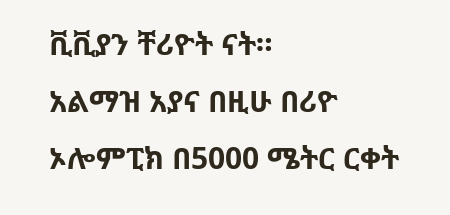ቪቪያን ቸሪዮት ናት።
አልማዝ አያና በዚሁ በሪዮ ኦሎምፒክ በ5000 ሜትር ርቀት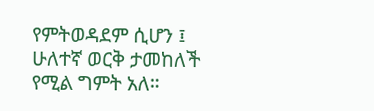የምትወዳደም ሲሆን ፤ ሁለተኛ ወርቅ ታመከለች የሚል ግምት አለ።